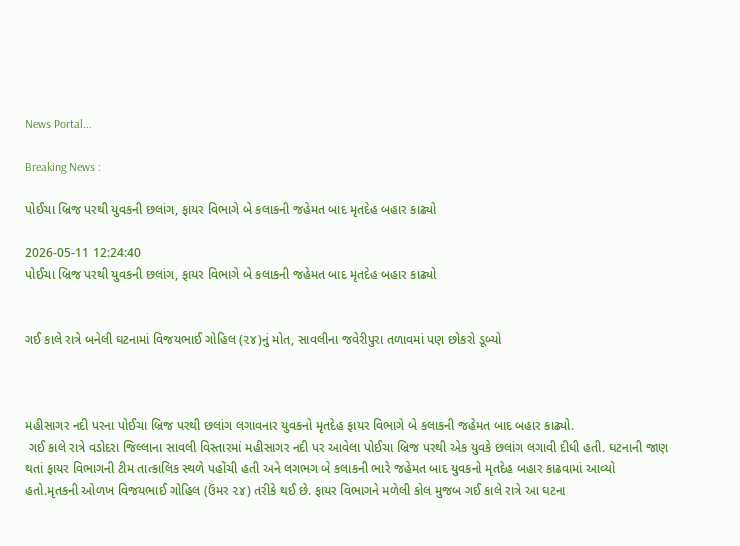News Portal...

Breaking News :

પોઈચા બ્રિજ પરથી યુવકની છલાંગ, ફાયર વિભાગે બે કલાકની જહેમત બાદ મૃતદેહ બહાર કાઢ્યો

2026-05-11 12:24:40
પોઈચા બ્રિજ પરથી યુવકની છલાંગ, ફાયર વિભાગે બે કલાકની જહેમત બાદ મૃતદેહ બહાર કાઢ્યો


ગઈ કાલે રાત્રે બનેલી ઘટનામાં વિજયભાઈ ગોહિલ (૨૪)નું મોત, સાવલીના જવેરીપુરા તળાવમાં પણ છોકરો ડૂબ્યો



મહીસાગર નદી પરના પોઈચા બ્રિજ પરથી છલાંગ લગાવનાર યુવકનો મૃતદેહ ફાયર વિભાગે બે કલાકની જહેમત બાદ બહાર કાઢ્યો.
 ગઈ કાલે રાત્રે વડોદરા જિલ્લાના સાવલી વિસ્તારમાં મહીસાગર નદી પર આવેલા પોઈચા બ્રિજ પરથી એક યુવકે છલાંગ લગાવી દીધી હતી. ઘટનાની જાણ થતાં ફાયર વિભાગની ટીમ તાત્કાલિક સ્થળે પહોંચી હતી અને લગભગ બે કલાકની ભારે જહેમત બાદ યુવકનો મૃતદેહ બહાર કાઢવામાં આવ્યો હતો.મૃતકની ઓળખ વિજયભાઈ ગોહિલ (ઉંમર ૨૪) તરીકે થઈ છે. ફાયર વિભાગને મળેલી કોલ મુજબ ગઈ કાલે રાત્રે આ ઘટના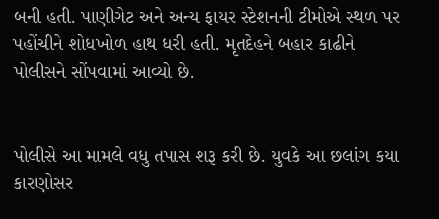બની હતી. પાણીગેટ અને અન્ય ફાયર સ્ટેશનની ટીમોએ સ્થળ પર પહોંચીને શોધખોળ હાથ ધરી હતી. મૃતદેહને બહાર કાઢીને પોલીસને સોંપવામાં આવ્યો છે.


પોલીસે આ મામલે વધુ તપાસ શરૂ કરી છે. યુવકે આ છલાંગ કયા કારણોસર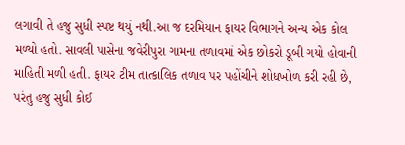લગાવી તે હજુ સુધી સ્પષ્ટ થયું નથી.આ જ દરમિયાન ફાયર વિભાગને અન્ય એક કોલ મળ્યો હતો. સાવલી પાસેના જવેરીપુરા ગામના તળાવમાં એક છોકરો ડૂબી ગયો હોવાની માહિતી મળી હતી. ફાયર ટીમ તાત્કાલિક તળાવ પર પહોંચીને શોધખોળ કરી રહી છે, પરંતુ હજુ સુધી કોઈ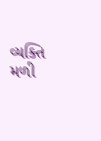વ્યક્તિ મળી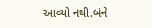આવ્યો નથી.બંને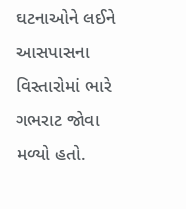ઘટનાઓને લઈને આસપાસના વિસ્તારોમાં ભારે ગભરાટ જોવા મળ્યો હતો.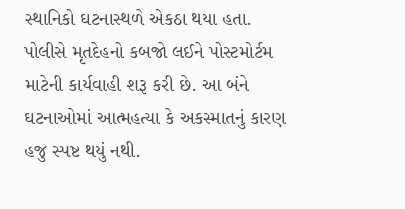સ્થાનિકો ઘટનાસ્થળે એકઠા થયા હતા. પોલીસે મૃતદેહનો કબજો લઈને પોસ્ટમોર્ટમ માટેની કાર્યવાહી શરૂ કરી છે. આ બંને ઘટનાઓમાં આત્મહત્યા કે અકસ્માતનું કારણ હજુ સ્પષ્ટ થયું નથી.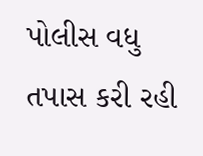પોલીસ વધુ તપાસ કરી રહી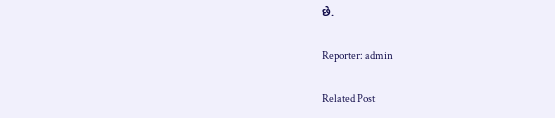છે.

Reporter: admin

Related Post